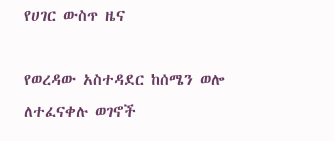የሀገር ውስጥ ዜና

የወረዳው አስተዳደር ከሰሜን ወሎ ለተፈናቀሉ ወገኖች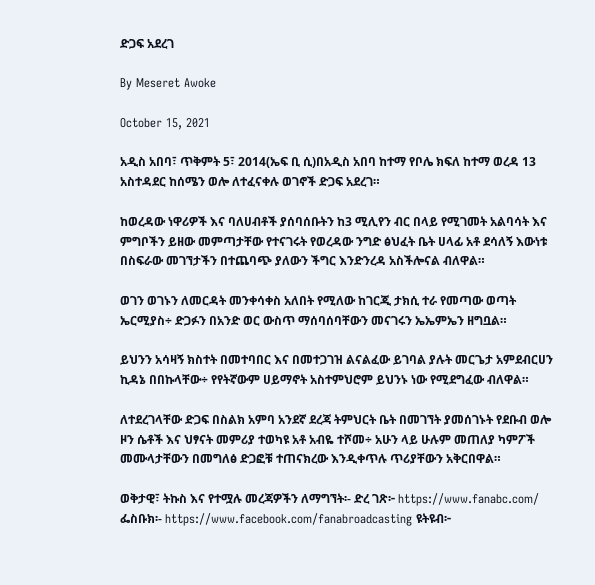ድጋፍ አደረገ

By Meseret Awoke

October 15, 2021

አዲስ አበባ፣ ጥቅምት 5፣ 2014(ኤፍ ቢ ሲ)በአዲስ አበባ ከተማ የቦሌ ክፍለ ከተማ ወረዳ 13 አስተዳደር ከሰሜን ወሎ ለተፈናቀሉ ወገኖች ድጋፍ አደረገ።

ከወረዳው ነዋሪዎች እና ባለሀብቶች ያሰባሰቡትን ከ3 ሚሊየን ብር በላይ የሚገመት አልባሳት እና ምግቦችን ይዘው መምጣታቸው የተናገሩት የወረዳው ንግድ ፅህፈት ቤት ሀላፊ አቶ ደሳለኝ እውነቱ በስፍራው መገኘታችን በተጨባጭ ያለውን ችግር እንድንረዳ አስችሎናል ብለዋል።

ወገን ወገኑን ለመርዳት መንቀሳቀስ አለበት የሚለው ከገርጂ ታክሲ ተራ የመጣው ወጣት ኤርሚያስ÷ ድጋፉን በአንድ ወር ውስጥ ማሰባሰባቸውን መናገሩን ኤኤምኤን ዘግቧል።

ይህንን አሳዛኝ ክስተት በመተባበር እና በመተጋገዝ ልናልፈው ይገባል ያሉት መርጌታ አምደብርሀን ኪዳኔ በበኩላቸው÷ የየትኛውም ሀይማኖት አስተምህሮም ይህንኑ ነው የሚደግፈው ብለዋል።

ለተደረገላቸው ድጋፍ በስልክ አምባ አንደኛ ደረጃ ትምህርት ቤት በመገኘት ያመሰገኑት የደቡብ ወሎ ዞን ሴቶች እና ህፃናት መምሪያ ተወካዩ አቶ አብዬ ተሾመ÷ አሁን ላይ ሁሉም መጠለያ ካምፖች መሙላታቸውን በመግለፅ ድጋፎቹ ተጠናክረው እንዲቀጥሉ ጥሪያቸውን አቅርበዋል።

ወቅታዊ፣ ትኩስ እና የተሟሉ መረጃዎችን ለማግኘት፡- ድረ ገጽ፦ https://www.fanabc.com/ ፌስቡክ፡- https://www.facebook.com/fanabroadcasting ዩትዩብ፦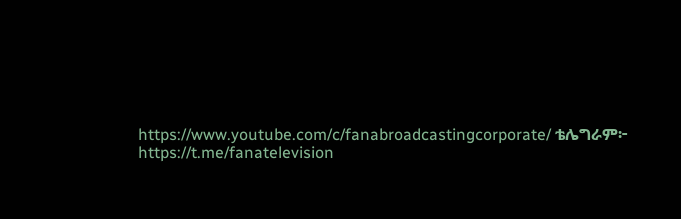https://www.youtube.com/c/fanabroadcastingcorporate/ ቴሌግራም፦ https://t.me/fanatelevision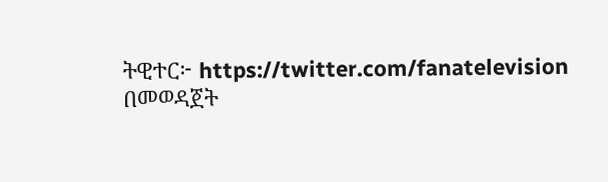ትዊተር፦ https://twitter.com/fanatelevision በመወዳጀት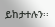ይከታተሉን፡፡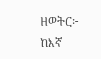ዘወትር፦ ከእኛ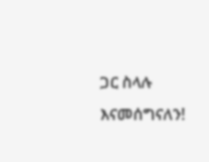ጋር ስላሉ እናመሰግናለን!